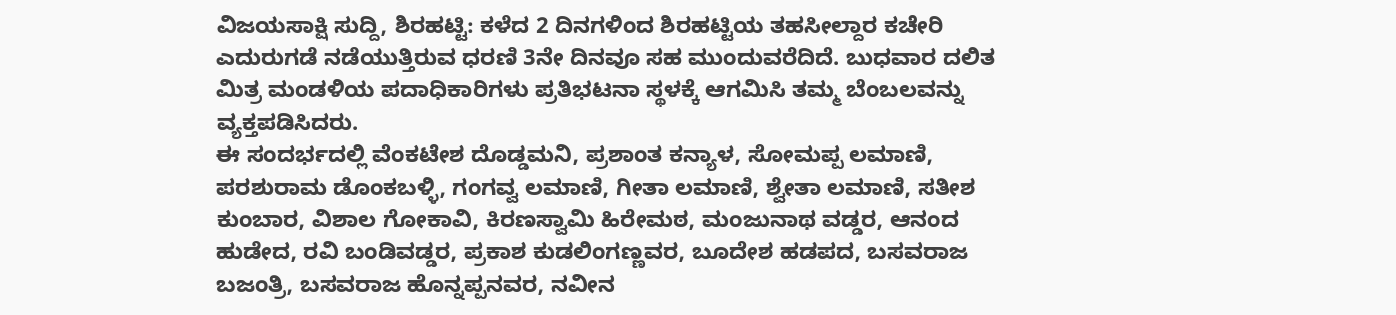ವಿಜಯಸಾಕ್ಷಿ ಸುದ್ದಿ, ಶಿರಹಟ್ಟಿ: ಕಳೆದ 2 ದಿನಗಳಿಂದ ಶಿರಹಟ್ಟಿಯ ತಹಸೀಲ್ದಾರ ಕಚೇರಿ ಎದುರುಗಡೆ ನಡೆಯುತ್ತಿರುವ ಧರಣಿ 3ನೇ ದಿನವೂ ಸಹ ಮುಂದುವರೆದಿದೆ. ಬುಧವಾರ ದಲಿತ ಮಿತ್ರ ಮಂಡಳಿಯ ಪದಾಧಿಕಾರಿಗಳು ಪ್ರತಿಭಟನಾ ಸ್ಥಳಕ್ಕೆ ಆಗಮಿಸಿ ತಮ್ಮ ಬೆಂಬಲವನ್ನು ವ್ಯಕ್ತಪಡಿಸಿದರು.
ಈ ಸಂದರ್ಭದಲ್ಲಿ ವೆಂಕಟೇಶ ದೊಡ್ಡಮನಿ, ಪ್ರಶಾಂತ ಕನ್ಯಾಳ, ಸೋಮಪ್ಪ ಲಮಾಣಿ, ಪರಶುರಾಮ ಡೊಂಕಬಳ್ಳಿ, ಗಂಗವ್ವ ಲಮಾಣಿ, ಗೀತಾ ಲಮಾಣಿ, ಶ್ವೇತಾ ಲಮಾಣಿ, ಸತೀಶ ಕುಂಬಾರ, ವಿಶಾಲ ಗೋಕಾವಿ, ಕಿರಣಸ್ವಾಮಿ ಹಿರೇಮಠ, ಮಂಜುನಾಥ ವಡ್ಡರ, ಆನಂದ ಹುಡೇದ, ರವಿ ಬಂಡಿವಡ್ಡರ, ಪ್ರಕಾಶ ಕುಡಲಿಂಗಣ್ಣವರ, ಬೂದೇಶ ಹಡಪದ, ಬಸವರಾಜ ಬಜಂತ್ರಿ, ಬಸವರಾಜ ಹೊನ್ನಪ್ಪನವರ, ನವೀನ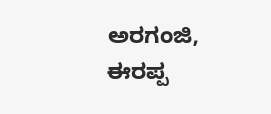ಅರಗಂಜಿ, ಈರಪ್ಪ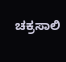ಚಕ್ರಸಾಲಿ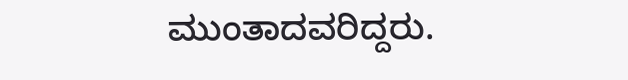ಮುಂತಾದವರಿದ್ದರು.